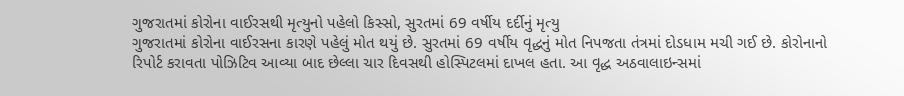ગુજરાતમાં કોરોના વાઈરસથી મૃત્યુનો પહેલો કિસ્સો, સુરતમાં 69 વર્ષીય દર્દીનું મૃત્યુ
ગુજરાતમાં કોરોના વાઈરસના કારણે પહેલું મોત થયું છે. સુરતમાં 69 વર્ષીય વૃદ્ધનું મોત નિપજતા તંત્રમાં દોડધામ મચી ગઈ છે. કોરોનાનો રિપોર્ટ કરાવતા પોઝિટિવ આવ્યા બાદ છેલ્લા ચાર દિવસથી હોસ્પિટલમાં દાખલ હતા. આ વૃદ્ધ અઠવાલાઇન્સમાં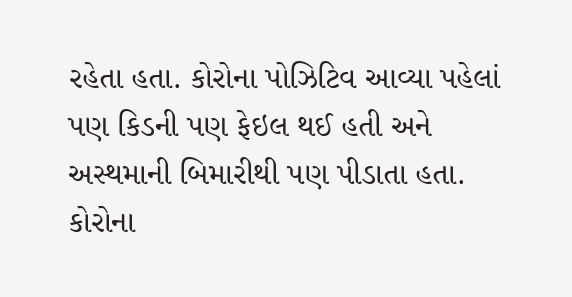રહેતા હતા. કોરોના પોઝિટિવ આવ્યા પહેલાં પણ કિડની પણ ફેઇલ થઈ હતી અને અસ્થમાની બિમારીથી પણ પીડાતા હતા. કોરોના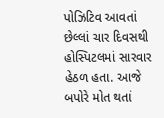પોઝિટિવ આવતાં છેલ્લાં ચાર દિવસથી હોસ્પિટલમાં સારવાર હેઠળ હતા. આજે બપોરે મોત થતાં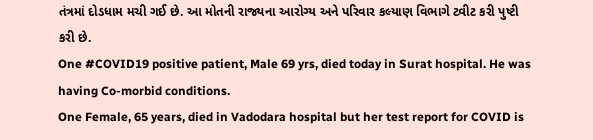તંત્રમાં દોડધામ મચી ગઈ છે. આ મોતની રાજ્યના આરોગ્ય અને પરિવાર કલ્યાણ વિભાગે ટ્વીટ કરી પુષ્ટી કરી છે.
One #COVID19 positive patient, Male 69 yrs, died today in Surat hospital. He was having Co-morbid conditions.
One Female, 65 years, died in Vadodara hospital but her test report for COVID is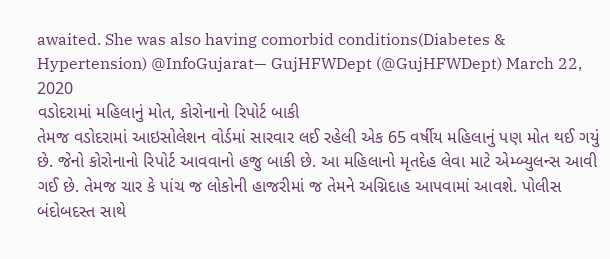awaited. She was also having comorbid conditions(Diabetes & Hypertension) @InfoGujarat— GujHFWDept (@GujHFWDept) March 22, 2020
વડોદરામાં મહિલાનું મોત, કોરોનાનો રિપોર્ટ બાકી
તેમજ વડોદરામાં આઇસોલેશન વોર્ડમાં સારવાર લઈ રહેલી એક 65 વર્ષીય મહિલાનું પણ મોત થઈ ગયું છે. જેનો કોરોનાનો રિપોર્ટ આવવાનો હજુ બાકી છે. આ મહિલાનો મૃતદેહ લેવા માટે એમ્બ્યુલન્સ આવી ગઈ છે. તેમજ ચાર કે પાંચ જ લોકોની હાજરીમાં જ તેમને અગ્નિદાહ આપવામાં આવશે. પોલીસ બંદોબદસ્ત સાથે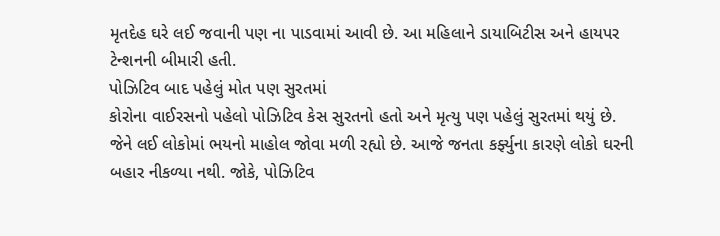મૃતદેહ ઘરે લઈ જવાની પણ ના પાડવામાં આવી છે. આ મહિલાને ડાયાબિટીસ અને હાયપર ટેન્શનની બીમારી હતી.
પોઝિટિવ બાદ પહેલું મોત પણ સુરતમાં
કોરોના વાઈરસનો પહેલો પોઝિટિવ કેસ સુરતનો હતો અને મૃત્યુ પણ પહેલું સુરતમાં થયું છે. જેને લઈ લોકોમાં ભયનો માહોલ જોવા મળી રહ્યો છે. આજે જનતા કર્ફ્યુના કારણે લોકો ઘરની બહાર નીકળ્યા નથી. જોકે, પોઝિટિવ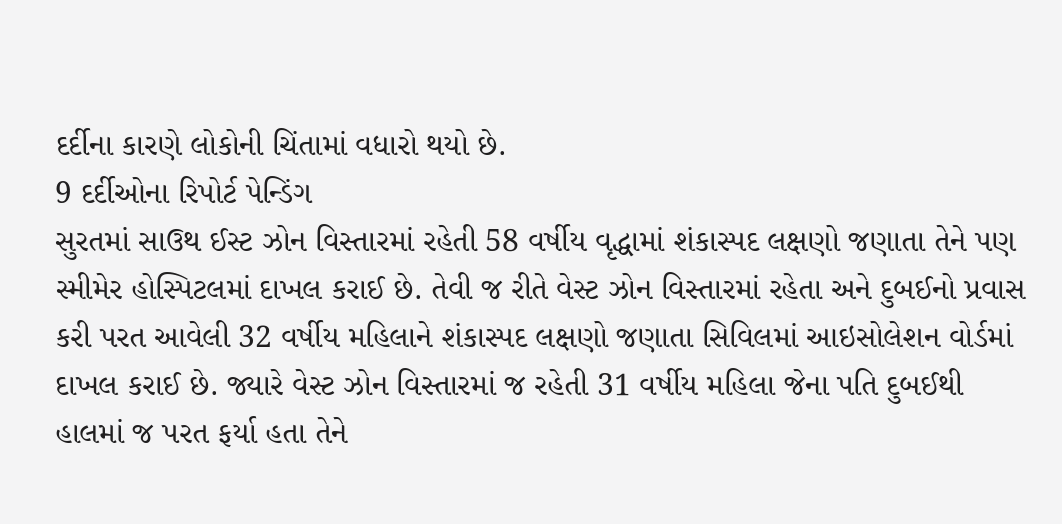દર્દીના કારણે લોકોની ચિંતામાં વધારો થયો છે.
9 દર્દીઓના રિપોર્ટ પેન્ડિંગ
સુરતમાં સાઉથ ઈસ્ટ ઝોન વિસ્તારમાં રહેતી 58 વર્ષીય વૃદ્ધામાં શંકાસ્પદ લક્ષણો જણાતા તેને પણ સ્મીમેર હોસ્પિટલમાં દાખલ કરાઈ છે. તેવી જ રીતે વેસ્ટ ઝોન વિસ્તારમાં રહેતા અને દુબઈનો પ્રવાસ કરી પરત આવેલી 32 વર્ષીય મહિલાને શંકાસ્પદ લક્ષણો જણાતા સિવિલમાં આઇસોલેશન વોર્ડમાં દાખલ કરાઈ છે. જ્યારે વેસ્ટ ઝોન વિસ્તારમાં જ રહેતી 31 વર્ષીય મહિલા જેના પતિ દુબઈથી હાલમાં જ પરત ફર્યા હતા તેને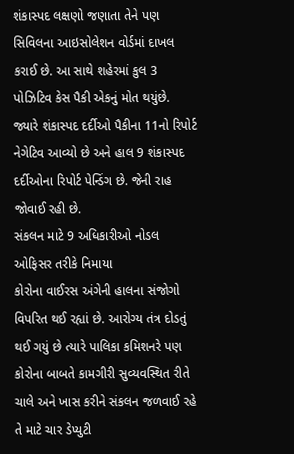શંકાસ્પદ લક્ષણો જણાતા તેને પણ સિવિલના આઇસોલેશન વોર્ડમાં દાખલ કરાઈ છે. આ સાથે શહેરમાં કુલ 3 પોઝિટિવ કેસ પૈકી એકનું મોત થયુંછે. જ્યારે શંકાસ્પદ દર્દીઓ પૈકીના 11નો રિપોર્ટ નેગેટિવ આવ્યો છે અને હાલ 9 શંકાસ્પદ દર્દીઓના રિપોર્ટ પેન્ડિંગ છે. જેની રાહ જોવાઈ રહી છે.
સંકલન માટે 9 અધિકારીઓ નોડલ ઓફિસર તરીકે નિમાયા
કોરોના વાઈરસ અંગેની હાલના સંજોગો વિપરિત થઈ રહ્યાં છે. આરોગ્ય તંત્ર દોડતું થઈ ગયું છે ત્યારે પાલિકા કમિશનરે પણ કોરોના બાબતે કામગીરી સુવ્યવસ્થિત રીતે ચાલે અને ખાસ કરીને સંકલન જળવાઈ રહે તે માટે ચાર ડેપ્યુટી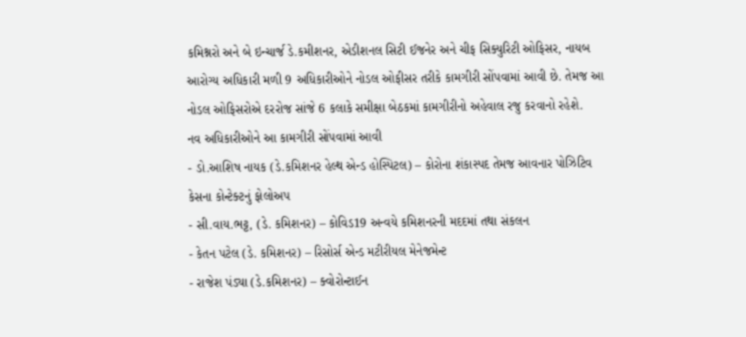કમિશ્નરો અને બે ઇન્ચાર્જ ડે.કમીશનર, એડીશનલ સિટી ઈજનેર અને ચીફ સિક્યુરિટી ઓફિસર, નાયબ આરોગ્ય અધિકારી મળી 9 અધિકારીઓને નોડલ ઓફીસર તરીકે કામગીરી સોંપવામાં આવી છે. તેમજ આ નોડલ ઓફિસરોએ દરરોજ સાંજે 6 કલાકે સમીક્ષા બેઠકમાં કામગીરીનો અહેવાલ રજુ કરવાનો રહેશે.
નવ અધિકારીઓને આ કામગીરી સોંપવામાં આવી
- ડો.આશિષ નાયક (ડે.કમિશનર હેલ્થ એન્ડ હોસ્પિટલ) – કોરોના શંકાસ્પદ તેમજ આવનાર પોઝિટિવ કેસના કોન્ટેક્ટનું ફોલોઅપ
- સી.વાય.ભટ્ટ, (ડે. કમિશનર) – કોવિડ19 અન્વયે કમિશનરની મદદમાં તથા સંકલન
- કેતન પટેલ (ડે. કમિશનર) – રિસોર્સ એન્ડ મટીરીયલ મેનેજમેન્ટ
- રાજેશ પંડ્યા (ડે.કમિશનર) – ક્વોરોન્ટાઈન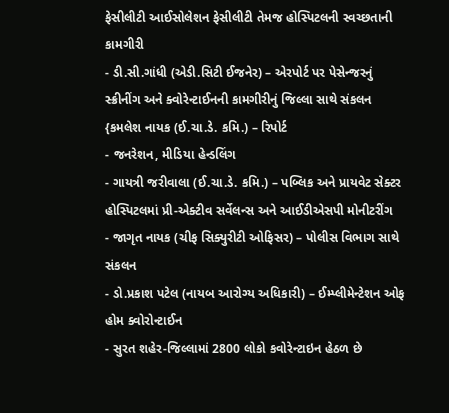ફેસીલીટી આઈસોલેશન ફેસીલીટી તેમજ હોસ્પિટલની સ્વચ્છતાની કામગીરી
- ડી.સી.ગાંધી (એડી.સિટી ઈજનેર) – એરપોર્ટ પર પેસેન્જરનું સ્ક્રીનીંગ અને ક્વોરેન્ટાઈનની કામગીરીનું જિલ્લા સાથે સંકલન {કમલેશ નાયક (ઈ.ચા.ડે. કમિ.) – રિપોર્ટ
- જનરેશન, મીડિયા હેન્ડલિંગ
- ગાયત્રી જરીવાલા (ઈ.ચા.ડે. કમિ.) – પબ્લિક અને પ્રાયવેટ સેક્ટર હોસ્પિટલમાં પ્રી-એક્ટીવ સર્વેલન્સ અને આઈડીએસપી મોનીટરીંગ
- જાગૃત નાયક (ચીફ સિક્યુરીટી ઓફિસર) – પોલીસ વિભાગ સાથે સંકલન
- ડો.પ્રકાશ પટેલ (નાયબ આરોગ્ય અધિકારી) – ઈમ્પ્લીમેન્ટેશન ઓફ હોમ ક્વોરોન્ટાઈન
- સુરત શહેર-જિલ્લામાં 2800 લોકો કવોરેન્ટાઇન હેઠળ છે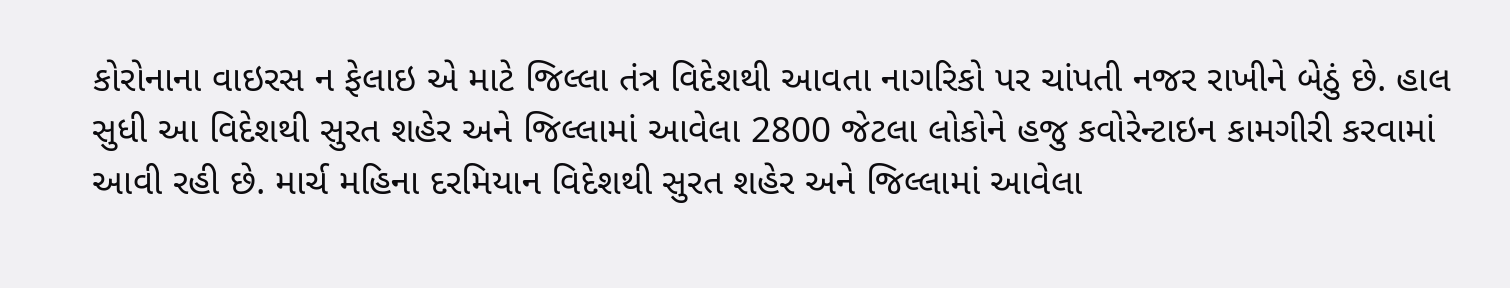કોરોનાના વાઇરસ ન ફેલાઇ એ માટે જિલ્લા તંત્ર વિદેશથી આવતા નાગરિકો પર ચાંપતી નજર રાખીને બેઠું છે. હાલ સુધી આ વિદેશથી સુરત શહેર અને જિલ્લામાં આવેલા 2800 જેટલા લોકોને હજુ કવોરેન્ટાઇન કામગીરી કરવામાં આવી રહી છે. માર્ચ મહિના દરમિયાન વિદેશથી સુરત શહેર અને જિલ્લામાં આવેલા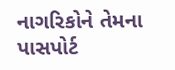નાગરિકોને તેમના પાસપોર્ટ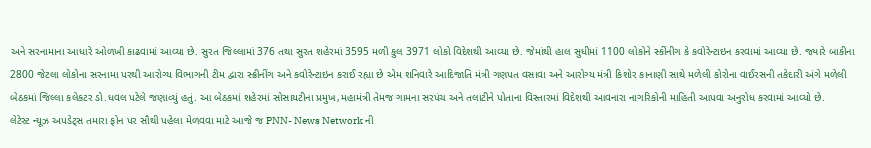અને સરનામાના આધારે ઓળખી કાઢવામાં આવ્યા છે. સુરત જિલ્લામાં 376 તથા સુરત શહેરમાં 3595 મળી કુલ 3971 લોકો વિદેશથી આવ્યા છે. જેમાંથી હાલ સુધીમાં 1100 લોકોને સ્કીંનીગ કે કવોરેન્ટાઇન કરવામાં આવ્યા છે. જ્યારે બાકીના 2800 જેટલા લોકોના સરનામા પરથી આરોગ્ય વિભાગની ટીમ દ્વારા સ્ક્રીનીંગ અને કવોરેન્ટાઇન કરાઈ રહ્યા છે એમ શનિવારે આદિજાતિ મંત્રી ગણપત વસાવા અને આરોગ્ય મંત્રી કિશોર કાનાણી સાથે મળેલી કોરોના વાઈરસની તકેદારી અંગે મળેલી બેઠકમાં જિલ્લા કલેકટર ડો.ધવલ પટેલે જણાવ્યું હતું. આ બેઠકમાં શહેરમાં સોસાયટીના પ્રમુખ,મહામંત્રી તેમજ ગામના સરપંચ અને તલાટીને પોતાના વિસ્તારમાં વિદેશથી આવનારા નાગરિકોની માહિતી આપવા અનુરોધ કરવામાં આવ્યો છે.
લેટેસ્ટ ન્યૂઝ અપડેટ્સ તમારા ફોન પર સૌથી પહેલા મેળવવા માટે આજે જ PNN- News Network ની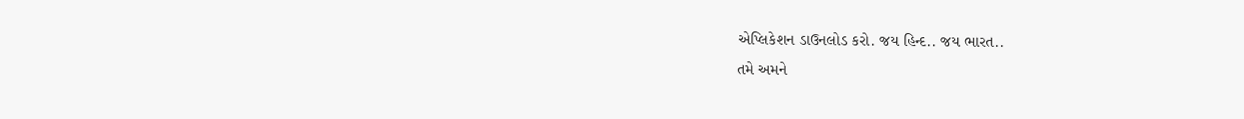એપ્લિકેશન ડાઉનલોડ કરો. જય હિન્દ.. જય ભારત..
તમે અમને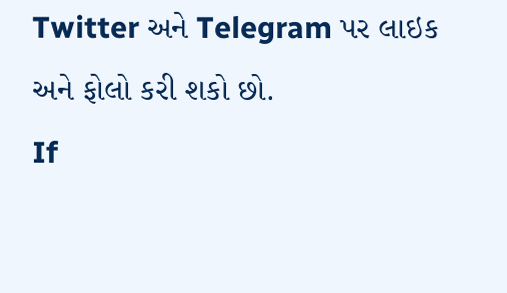Twitter અને Telegram પર લાઇક અને ફોલો કરી શકો છો.
If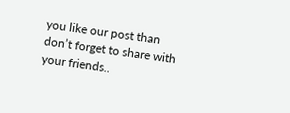you like our post than don’t forget to share with your friends..